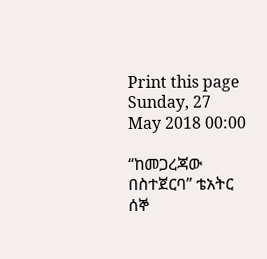Print this page
Sunday, 27 May 2018 00:00

“ከመጋረጃው በስተጀርባ” ቴአትር ሰኞ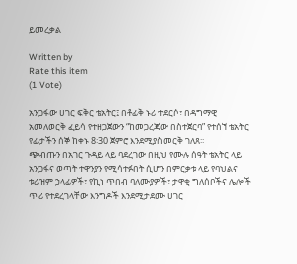ይመረቃል

Written by
Rate this item
(1 Vote)

አንጋፋው ሀገር ፍቅር ቴአትር፤ በቶፊቅ ኑሪ ተደርሶ፣ በዳግማዊ አመለወርቅ ፈይሳ የተዘጋጀውን “ከመጋረጃው በስተጀርባ” የተሰኘ ቴአትር የፊታችን ሰኞ ከቀኑ 8፡30 ጀምሮ እንደሚያስመርቅ ገለጸ፡፡
ጭብጡን በአገር ጉዳይ ላይ ባደረገው በዚህ የሙሉ ሰዓት ቴአትር ላይ አንጋፋና ወጣት ተዋንያን የሚሳተፉበት ሲሆን በምርቃቱ ላይ የባህልና ቱሪዝም ኃላፊዎች፣ የኪነ ጥበብ ባለሙያዎች፣ ታዋቂ ግለሰቦችና ሌሎች ጥሪ የተደረገላቸው እንግዶች እንደሚታደሙ ሀገር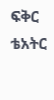ፍቅር ቴአትር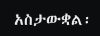አስታውቋል፡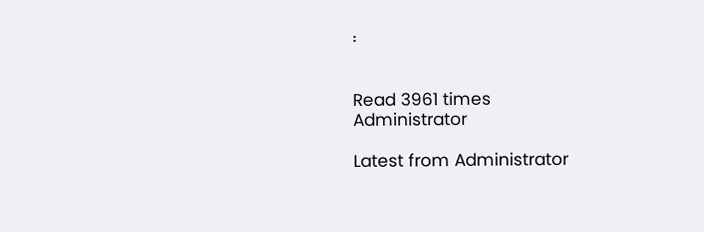፡


Read 3961 times
Administrator

Latest from Administrator